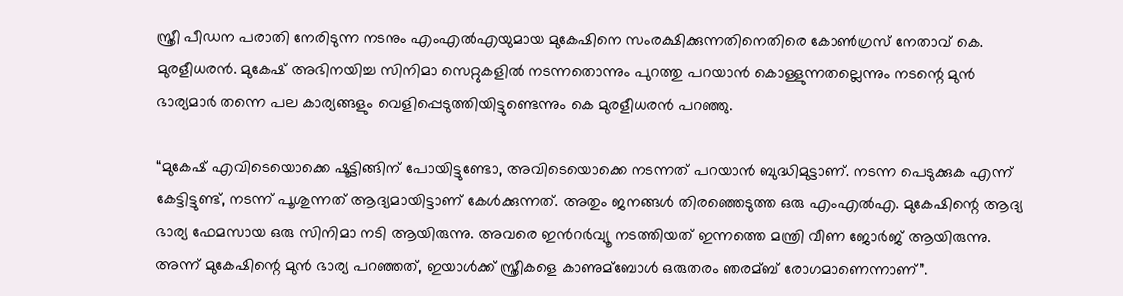സ്ത്രീ പീഡന പരാതി നേരിടുന്ന നടനും എംഎല്‍എയുമായ മുകേഷിനെ സംരക്ഷിക്കുന്നതിനെതിരെ കോണ്‍ഗ്രസ് നേതാവ് കെ. മുരളീധരൻ. മുകേഷ് അഭിനയിച്ച സിനിമാ സെറ്റുകളില്‍ നടന്നതൊന്നും പുറത്തു പറയാൻ കൊള്ളുന്നതല്ലെന്നും നടന്റെ മുൻ ഭാര്യമാർ തന്നെ പല കാര്യങ്ങളും വെളിപ്പെടുത്തിയിട്ടുണ്ടെന്നും കെ മുരളീധരൻ പറഞ്ഞു.

“മുകേഷ് എവിടെയൊക്കെ ഷൂട്ടിങ്ങിന് പോയിട്ടുണ്ടോ, അവിടെയൊക്കെ നടന്നത് പറയാൻ ബുദ്ധിമുട്ടാണ്. നടന്ന പെടുക്കുക എന്ന് കേട്ടിട്ടുണ്ട്, നടന്ന് പൂശുന്നത് ആദ്യമായിട്ടാണ് കേള്‍ക്കുന്നത്. അതും ജനങ്ങള്‍ തിരഞ്ഞെടുത്ത ഒരു എംഎല്‍എ. മുകേഷിന്റെ ആദ്യ ഭാര്യ ഫേമസായ ഒരു സിനിമാ നടി ആയിരുന്നു. അവരെ ഇൻറർവ്യൂ നടത്തിയത് ഇന്നത്തെ മന്ത്രി വീണ ജോർജ് ആയിരുന്നു. അന്ന് മുകേഷിന്റെ മുൻ ഭാര്യ പറഞ്ഞത്, ഇയാള്‍ക്ക് സ്ത്രീകളെ കാണുമ്ബോള്‍ ഒരുതരം ഞരമ്ബ് രോഗമാണെന്നാണ്”.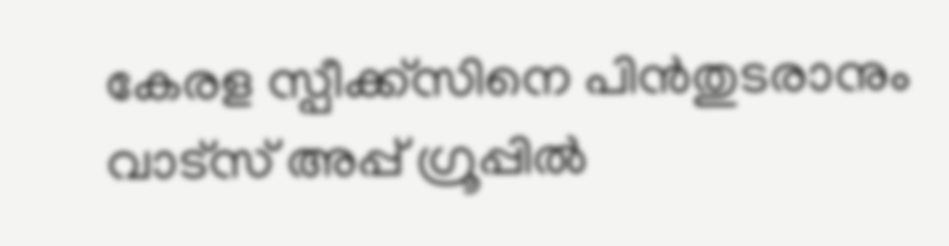കേരള സ്പീക്ക്സിനെ പിൻതുടരാനും വാട്സ് അപ്പ് ഗ്രൂപ്പിൽ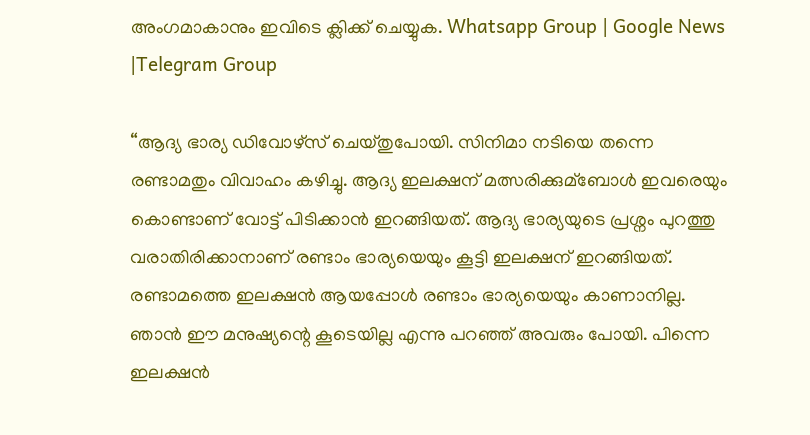അംഗമാകാനും ഇവിടെ ക്ലിക്ക് ചെയ്യുക. Whatsapp Group | Google News |Telegram Group

“ആദ്യ ഭാര്യ ഡിവോഴ്സ് ചെയ്തുപോയി. സിനിമാ നടിയെ തന്നെ രണ്ടാമതും വിവാഹം കഴിച്ചു. ആദ്യ ഇലക്ഷന് മത്സരിക്കുമ്ബോള്‍ ഇവരെയും കൊണ്ടാണ് വോട്ട് പിടിക്കാൻ ഇറങ്ങിയത്. ആദ്യ ഭാര്യയുടെ പ്രശ്നം പുറത്തു വരാതിരിക്കാനാണ് രണ്ടാം ഭാര്യയെയും കൂട്ടി ഇലക്ഷന് ഇറങ്ങിയത്. രണ്ടാമത്തെ ഇലക്ഷൻ ആയപ്പോള്‍ രണ്ടാം ഭാര്യയെയും കാണാനില്ല. ഞാൻ ഈ മനുഷ്യന്റെ കൂടെയില്ല എന്നു പറഞ്ഞ് അവരും പോയി. പിന്നെ ഇലക്ഷൻ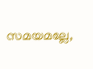സമയമല്ലേ,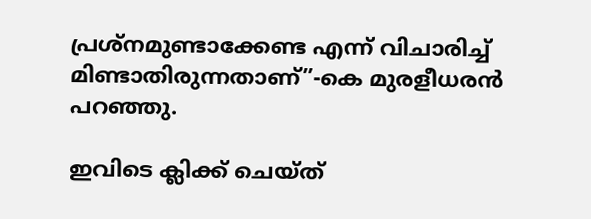പ്രശ്നമുണ്ടാക്കേണ്ട എന്ന് വിചാരിച്ച്‌ മിണ്ടാതിരുന്നതാണ്”-കെ മുരളീധരൻ പറഞ്ഞു.

ഇവിടെ ക്ലിക്ക് ചെയ്ത്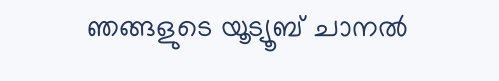ഞങ്ങളുടെ യൂട്യൂബ് ചാനൽ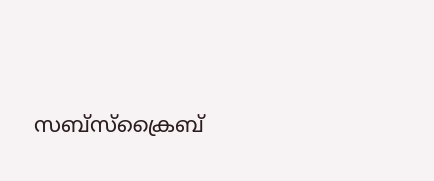സബ്സ്ക്രൈബ്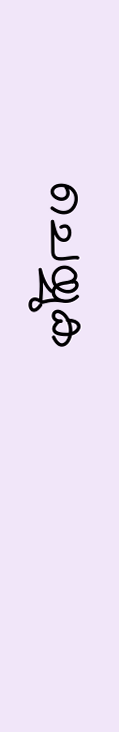ചെയ്യുക